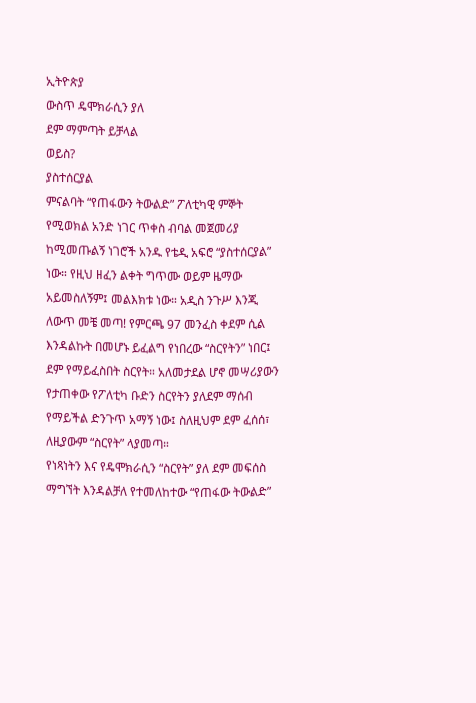ኢትዮጵያ
ውስጥ ዴሞክራሲን ያለ
ደም ማምጣት ይቻላል
ወይስ?
ያስተሰርያል
ምናልባት “የጠፋውን ትውልድ” ፖለቲካዊ ምኞት የሚወክል አንድ ነገር ጥቀስ ብባል መጀመሪያ ከሚመጡልኝ ነገሮች አንዱ የቴዲ አፍሮ “ያስተሰርያል” ነው። የዚህ ዘፈን ልቀት ግጥሙ ወይም ዜማው አይመስለኝም፤ መልእክቱ ነው። አዲስ ንጉሥ እንጂ ለውጥ መቼ መጣ! የምርጫ 97 መንፈስ ቀደም ሲል እንዳልኩት በመሆኑ ይፈልግ የነበረው “ስርየትን” ነበር፤ ደም የማይፈስበት ስርየት። አለመታደል ሆኖ መሣሪያውን የታጠቀው የፖለቲካ ቡድን ስርየትን ያለደም ማሰብ የማይችል ድንጉጥ አማኝ ነው፤ ስለዚህም ደም ፈሰሰ፣ ለዚያውም “ስርየት” ላያመጣ።
የነጻነትን እና የዴሞክራሲን “ስርየት” ያለ ደም መፍሰስ ማግኘት እንዳልቻለ የተመለከተው “የጠፋው ትውልድ”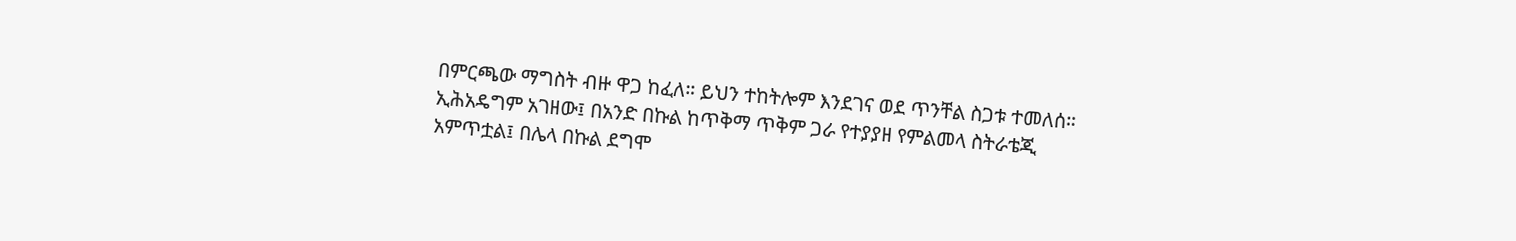በምርጫው ማግስት ብዙ ዋጋ ከፈለ። ይህን ተከትሎም እንደገና ወደ ጥንቸል ስጋቱ ተመለሰ። ኢሕአዴግም አገዘው፤ በአንድ በኩል ከጥቅማ ጥቅም ጋራ የተያያዘ የምልመላ ስትራቴጂ አምጥቷል፤ በሌላ በኩል ደግሞ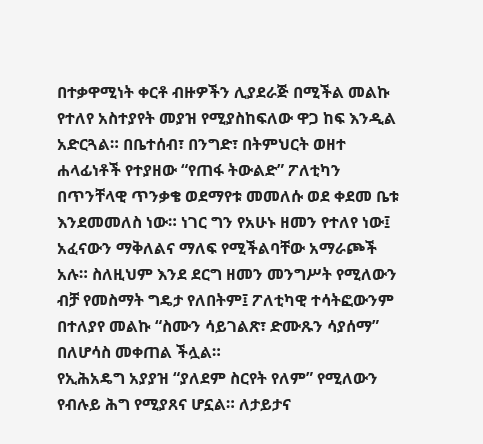በተቃዋሚነት ቀርቶ ብዙዎችን ሊያደራጅ በሚችል መልኩ የተለየ አስተያየት መያዝ የሚያስከፍለው ዋጋ ከፍ እንዲል አድርጓል። በቤተሰብ፣ በንግድ፣ በትምህርት ወዘተ ሐላፊነቶች የተያዘው “የጠፋ ትውልድ” ፖለቲካን በጥንቸላዊ ጥንቃቄ ወደማየቱ መመለሱ ወደ ቀደመ ቤቱ እንደመመለስ ነው። ነገር ግን የአሁኑ ዘመን የተለየ ነው፤ አፈናውን ማቅለልና ማለፍ የሚችልባቸው አማራጮች አሉ። ስለዚህም እንደ ደርግ ዘመን መንግሥት የሚለውን ብቻ የመስማት ግዴታ የለበትም፤ ፖለቲካዊ ተሳትፎውንም በተለያየ መልኩ “ስሙን ሳይገልጽ፣ ድሙጹን ሳያሰማ” በለሆሳስ መቀጠል ችሏል።
የኢሕአዴግ አያያዝ “ያለደም ስርየት የለም” የሚለውን የብሉይ ሕግ የሚያጸና ሆኗል። ለታይታና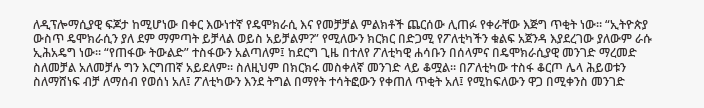ለዲፕሎማሲያዊ ፍጆታ ከሚሆነው በቀር እውነተኛ የዴሞክራሲ እና የመቻቻል ምልክቶች ጨርሰው ሊጠፉ የቀራቸው እጅግ ጥቂት ነው። “ኢትዮጵያ ውስጥ ዴሞክራሲን ያለ ደም ማምጣት ይቻላል ወይስ አይቻልም?” የሚለውን ክርክር በድጋሚ የፖለቲካችን ቁልፍ አጀንዳ እያደረገው ያለውም ራሱ ኢሕአዴግ ነው። “የጠፋው ትውልድ” ተስፋውን አልጣለም፤ ከደርግ ጊዜ በተለየ ፖለቲካዊ ሐሳቡን በሰላምና በዴሞክራሲያዊ መንገድ ማረመድ ስለመቻል አለመቻሉ ግን እርግጠኛ አይደለም። ስለዚህም በክርክሩ መስቀለኛ መንገድ ላይ ቆሟል። በፖለቲካው ተስፋ ቆርጦ ሌላ ሕይወቱን ስለማሸነፍ ብቻ ለማሰብ የወሰነ አለ፤ ፖለቲካውን እንደ ትግል በማየት ተሳትፎውን የቀጠለ ጥቂት አለ፤ የሚከፍለውን ዋጋ በሚቀንስ መንገድ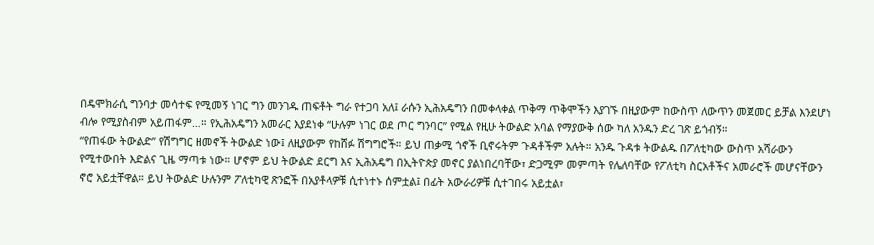በዴሞክራሲ ግንባታ መሳተፍ የሚመኝ ነገር ግን መንገዱ ጠፍቶት ግራ የተጋባ አለ፤ ራሱን ኢሕአዴግን በመቀላቀል ጥቅማ ጥቅሞችን እያገኙ በዚያውም ከውስጥ ለውጥን መጀመር ይቻል እንደሆነ ብሎ የሚያስብም አይጠፋም…። የኢሕአዴግን አመራር እያደነቀ “ሁሉም ነገር ወደ ጦር ግንባር” የሚል የዚሁ ትውልድ አባል የማያውቅ ሰው ካለ አንዱን ድረ ገጽ ይጎብኝ።
“የጠፋው ትውልድ” የሽግግር ዘመኖች ትውልድ ነው፤ ለዚያውም የከሸፉ ሽግግሮች። ይህ ጠቃሚ ጎኖች ቢኖሩትም ጉዳቶችም አሉት። አንዱ ጉዳቱ ትውልዱ በፖለቲካው ውስጥ አሻራውን የሚተውበት እድልና ጊዜ ማጣቱ ነው። ሆኖም ይህ ትውልድ ደርግ እና ኢሕአዴግ በኢትዮጵያ መኖር ያልነበረባቸው፣ ድጋሚም መምጣት የሌለባቸው የፖለቲካ ስርአቶችና አመራሮች መሆናቸውን ኖሮ አይቷቸዋል። ይህ ትውልድ ሁሉንም ፖለቲካዊ ጽንፎች በአያቶላዎቹ ሲተነተኑ ሰምቷል፤ በፊት አውራሪዎቹ ሲተገበሩ አይቷል፣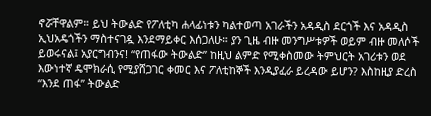ኖሯቸዋልም። ይህ ትውልድ የፖለቲካ ሐላፊነቱን ካልተወጣ አገራችን አዳዲስ ደርጎች እና አዳዲስ ኢህአዴጎችን ማስተናገዷ እንደማይቀር እሰጋለሁ። ያን ጊዜ ብዙ መንግሥቱዎች ወይም ብዙ መለሶች ይወሩናል፤ አያርግብንና! “የጠፋው ትውልድ” ከዚህ ልምድ የሚቀስመው ትምህርት አገሪቱን ወደ እውነተኛ ዴሞክራሲ የሚያሸጋገር ቀመር እና ፖለቲከኞች እንዲያፈራ ይረዳው ይሆን? እስከዚያ ድረስ “እንደ ጠፋ” ትውልድ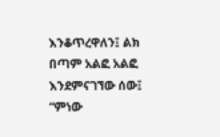እንቆጥረዋለን፤ ልክ በጣም አልፎ አልፎ እንደምናገኘው ሰው፤ “ምነው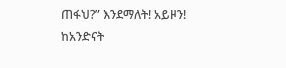ጠፋህ?” እንደማለት! አይዞን!
ከአንድናት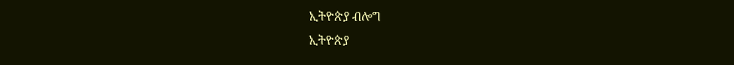ኢትዮጵያ ብሎግ
ኢትዮጵያ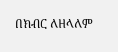በክብር ለዘላለም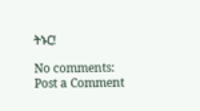ትኑር!

No comments:
Post a Comment